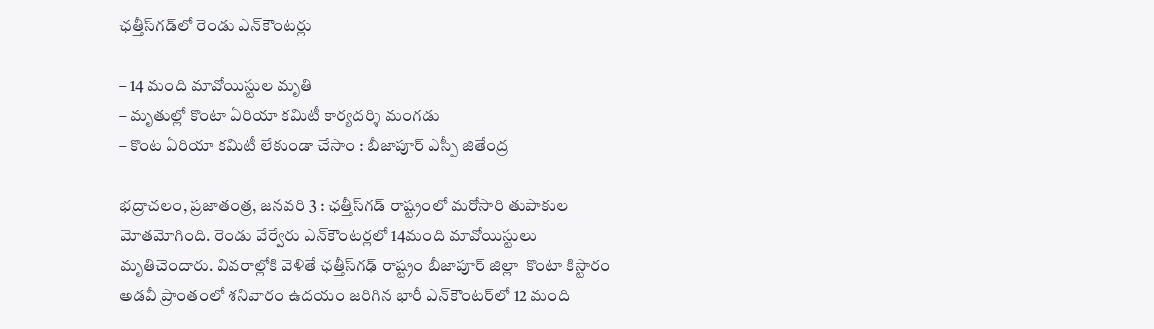ఛత్తీస్‌గడ్‌లో రెండు ఎన్‌కౌంట‌ర్లు

– 14 మంది మావోయిస్టుల మృతి
– మృతుల్లో కొంటా ఏరియా కమిటీ కార్యదర్శి మంగడు
– కొంట ఏరియా కమిటీ లేకుండా చేసాం : బీజాపూర్‌ ఎస్పీ జితేంద్ర

భద్రాచలం, ప్రజాతంత్ర, జనవరి 3 : ఛత్తీస్‌గడ్‌ ‌రాష్ట్రంలో మరోసారి తుపాకుల మోతమోగింది. రెండు వేర్వేరు ఎన్‌కౌంట‌ర్ల‌లో 14మంది మావోయిస్టులు మృతిచెందారు. వివరాల్లోకి వెళితే ఛత్తీస్‌గఢ్‌ ‌రాష్ట్రం బీజాపూర్‌ ‌జిల్లా  ‌కొంటా కిస్టారం అడవీ ప్రాంతంలో శనివారం ఉదయం జరిగిన భారీ ఎన్‌కౌంటర్‌లో 12 మంది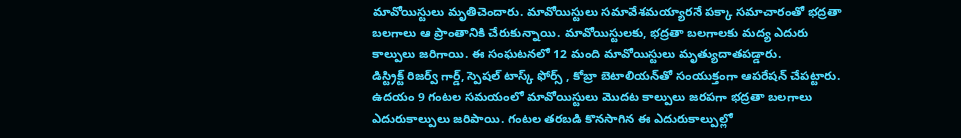మావోయిస్టులు మృతిచెందారు. మావోయిస్టులు సమావేశమయ్యారనే పక్కా సమాచారంతో భద్రతా బలగాలు ఆ ప్రాంతానికి చేరుకున్నాయి. మావోయిస్టులకు, భద్రతా బలగాలకు మద్య ఎదురు కాల్పులు జరిగాయి. ఈ సంఘటనలో 12 మంది మావోయిస్టులు మృత్యుదాతపడ్డారు. డిస్ట్రిక్ట్ ‌రిజర్వ్ ‌గార్డ్, స్పెషల్‌ ‌టాస్క్ ‌ఫోర్స్ , కోబ్రా బెటాలియన్‌తో సంయుక్తంగా ఆపరేషన్‌ ‌చేపట్టారు. ఉదయం 9 గంటల సమయంలో మావోయిస్టులు మొదట కాల్పులు జరపగా భద్రతా బలగాలు ఎదురుకాల్పులు జ‌రిపాయి. గంటల తరబడి కొనసాగిన ఈ ఎదురుకాల్పుల్లో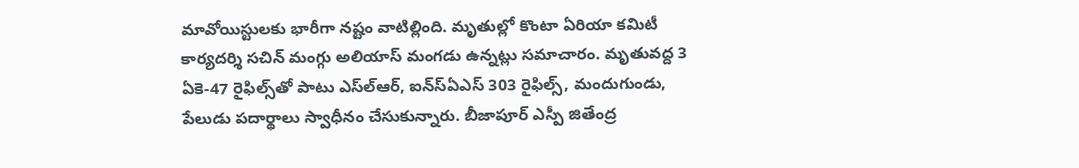మావోయిస్టులకు భారీగా నష్టం వాటిల్లింది. మృతుల్లో కొంటా ఏరియా కమిటీ కార్యదర్శి సచిన్‌ ‌మంగ్గు అలియాస్‌ ‌మంగడు ఉన్నట్లు సమాచారం. మృతువద్ద 3 ఏకె-47 రైఫిల్స్‌తో పాటు ఎస్‌ల్‌ఆర్‌, ఐన్‌స్‌ఏఎస్‌ 303 రైఫిల్స్, మందుగుండు, పేలుడు పదార్థాలు స్వాధీనం చేసుకున్నారు. బీజాపూర్‌ ఎస్పీ జితేంద్ర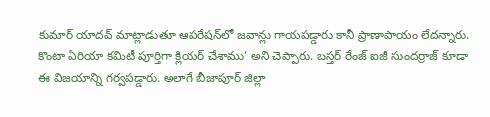కుమార్‌ ‌యాదవ్‌ ‌మాట్లాడుతూ ఆపరేషన్‌లో జవాన్లు గాయపడ్డారు కానీ ప్రాణాపాయం లేదన్నారు. కొంటా ఏరియా కమిటీ పూర్తిగా క్లియర్‌ ‌చేశాము’ అని చెప్పారు. బస్తర్‌ ‌రేంజ్‌ ఐజీ సుందర్రాజ్‌ కూడా ఈ విజయాన్ని గర్వపడ్డారు. అలాగే బీజాపూర్‌ ‌జిల్లా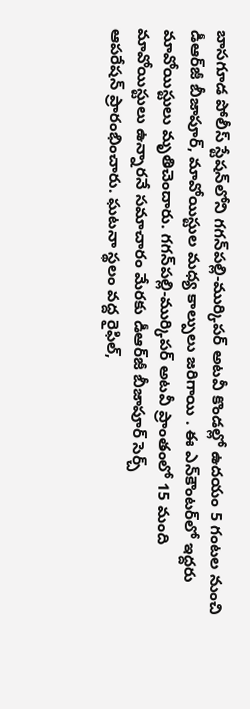బాసగూడ పోలీస్‌ ‌స్టేషన్‌లోని గగన్‌పల్లి-ముర్కిపర్‌ అటవీ కొండల్లో ఉదయం 5 గంటల నుంచి డీఆర్‌జీ బీజాపూర్‌, మావోయిస్టుల మధ్య కాల్పులు జరిగాయి . ఈ ఎన్‌కౌంటర్‌లో ఇద్ద‌రు మావోయిస్టులు మృతిచెందారు. గగన్‌పల్లి-ముర్కిపర్‌ అటవీ ప్రాంతంలో 15 మంది మావోయిస్టులు ఉన్నారనే సమాచారం మేరకు డీఆర్‌జీ బీజాపూర్‌ ‌సెర్చ్ ఆపరేషన్‌ ‌ప్రారంభించారు. ఘటనా స్థలం వద్ద రైఫిల్‌,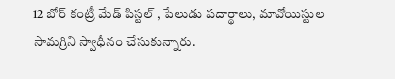12 బోర్‌ ‌కంట్రీ మేడ్‌ ‌పిస్టల్‌ , పేలుడు పదార్థాలు, మావోయిస్టుల సామగ్రిని స్వాధీనం చేసుకున్నారు.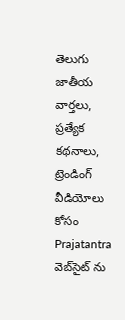తెలుగు జాతీయ వార్తలు, ప్రత్యేక కథనాలు, ట్రెండింగ్ వీడియోలు కోసం Prajatantra వెబ్‌సైట్ ను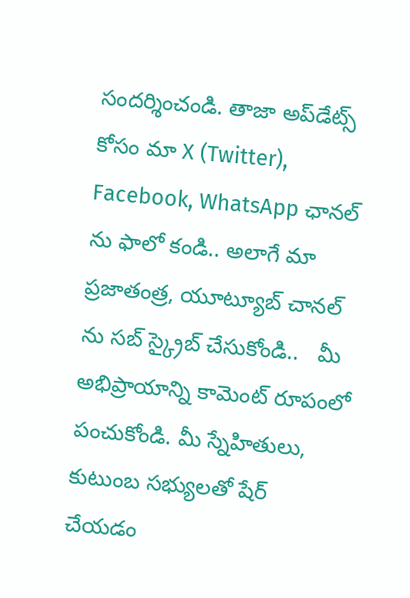సందర్శించండి. తాజా అప్‌డేట్స్ కోసం మా X (Twitter), Facebook, WhatsApp ఛానల్ ను ఫాలో కండి.. అలాగే మా ప్రజాతంత్ర, యూట్యూబ్ చానల్ ను సబ్ స్క్రైబ్ చేసుకోండి..   మీ అభిప్రాయాన్ని కామెంట్ రూపంలో పంచుకోండి. మీ స్నేహితులు, కుటుంబ సభ్యులతో షేర్ చేయడం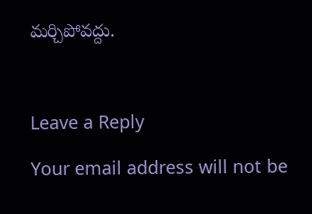మర్చిపోవద్దు.



Leave a Reply

Your email address will not be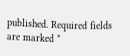published. Required fields are marked *